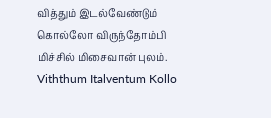வித்தும் இடல்வேண்டும் கொல்லோ விருந்தோம்பி மிச்சில் மிசைவான் புலம்.
Viththum Italventum Kollo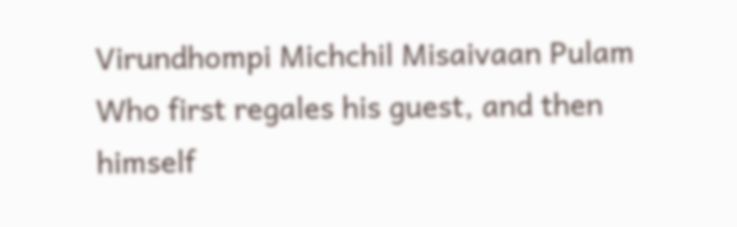Virundhompi Michchil Misaivaan Pulam
Who first regales his guest, and then himself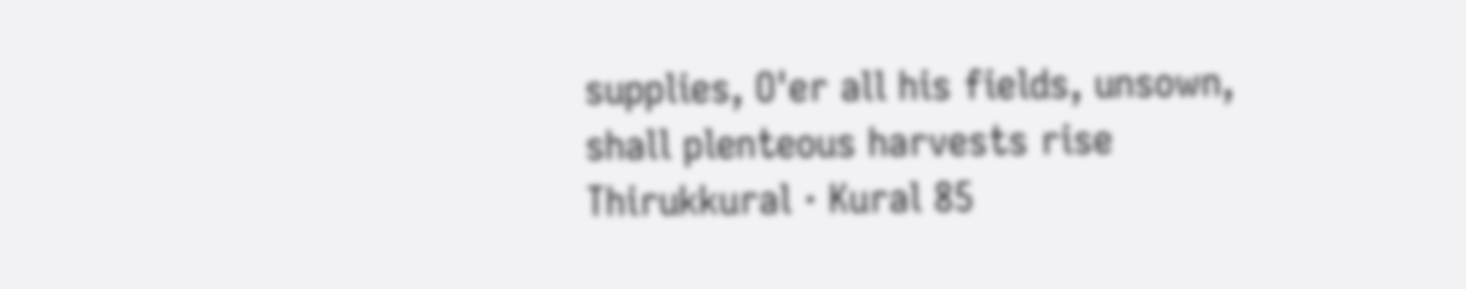supplies, O'er all his fields, unsown, shall plenteous harvests rise
Thirukkural · Kural 85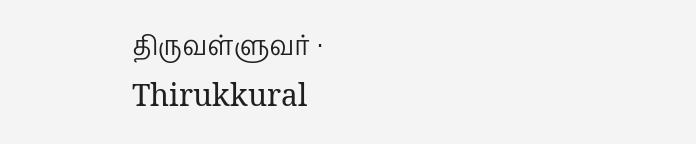திருவள்ளுவர் · Thirukkural